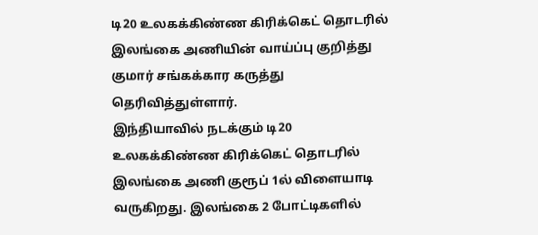டி20 உலகக்கிண்ண கிரிக்கெட் தொடரில் இலங்கை அணியின் வாய்ப்பு குறித்து குமார் சங்கக்கார கருத்து தெரிவித்துள்ளார்.
இந்தியாவில் நடக்கும் டி20 உலகக்கிண்ண கிரிக்கெட் தொடரில் இலங்கை அணி குரூப் 1ல் விளையாடி வருகிறது. இலங்கை 2 போட்டிகளில்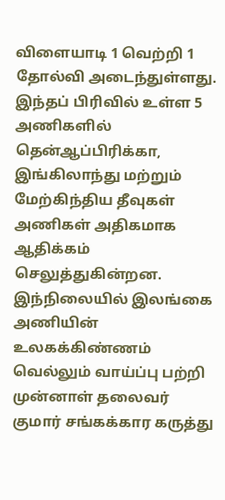விளையாடி 1 வெற்றி 1 தோல்வி அடைந்துள்ளது.
இந்தப் பிரிவில் உள்ள 5 அணிகளில் தென்ஆப்பிரிக்கா, இங்கிலாந்து மற்றும் மேற்கிந்திய தீவுகள் அணிகள் அதிகமாக ஆதிக்கம் செலுத்துகின்றன.
இந்நிலையில் இலங்கை அணியின் உலகக்கிண்ணம் வெல்லும் வாய்ப்பு பற்றி முன்னாள் தலைவர் குமார் சங்கக்கார கருத்து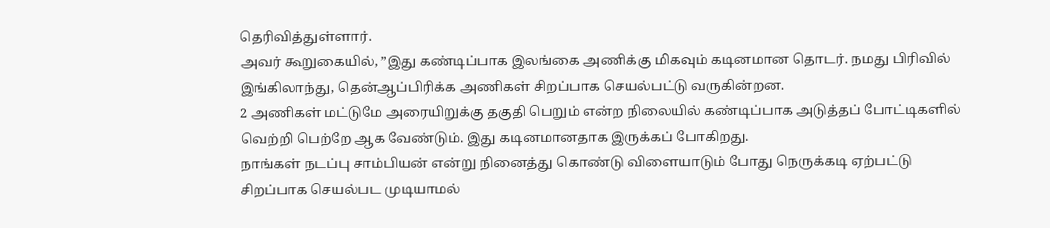தெரிவித்துள்ளார்.
அவர் கூறுகையில், ”இது கண்டிப்பாக இலங்கை அணிக்கு மிகவும் கடினமான தொடர். நமது பிரிவில் இங்கிலாந்து, தென்ஆப்பிரிக்க அணிகள் சிறப்பாக செயல்பட்டு வருகின்றன.
2 அணிகள் மட்டுமே அரையிறுக்கு தகுதி பெறும் என்ற நிலையில் கண்டிப்பாக அடுத்தப் போட்டிகளில் வெற்றி பெற்றே ஆக வேண்டும். இது கடினமானதாக இருக்கப் போகிறது.
நாங்கள் நடப்பு சாம்பியன் என்று நினைத்து கொண்டு விளையாடும் போது நெருக்கடி ஏற்பட்டு சிறப்பாக செயல்பட முடியாமல்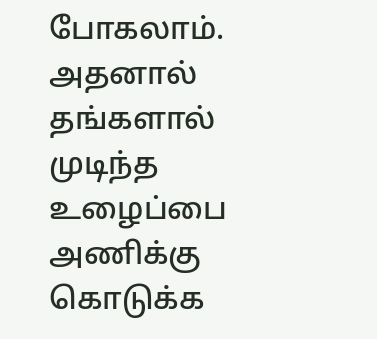போகலாம். அதனால் தங்களால் முடிந்த உழைப்பை அணிக்கு கொடுக்க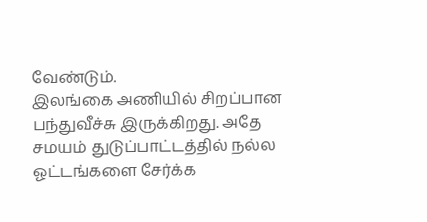வேண்டும்.
இலங்கை அணியில் சிறப்பான பந்துவீச்சு இருக்கிறது. அதே சமயம் துடுப்பாட்டத்தில் நல்ல ஓட்டங்களை சேர்க்க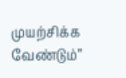முயற்சிக்க வேண்டும்”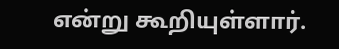என்று கூறியுள்ளார்.